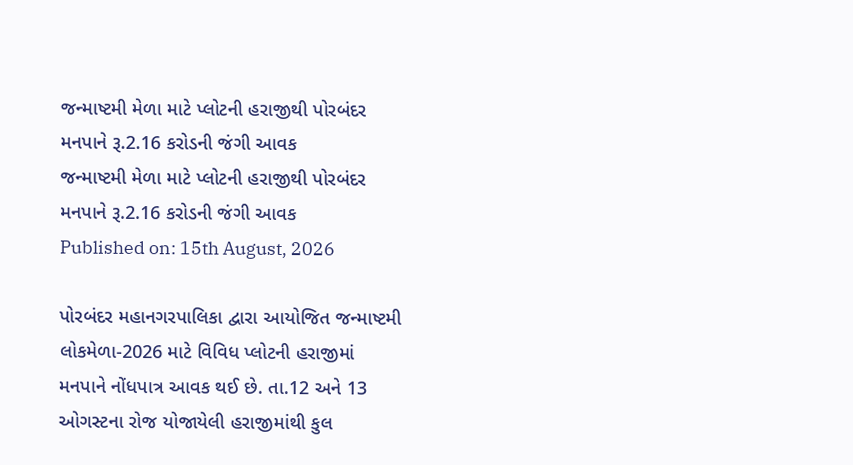જન્માષ્ટમી મેળા માટે પ્લોટની હરાજીથી પોરબંદર મનપાને રૂ.2.16 કરોડની જંગી આવક
જન્માષ્ટમી મેળા માટે પ્લોટની હરાજીથી પોરબંદર મનપાને રૂ.2.16 કરોડની જંગી આવક
Published on: 15th August, 2026

પોરબંદર મહાનગરપાલિકા દ્વારા આયોજિત જન્માષ્ટમી લોકમેળા-2026 માટે વિવિધ પ્લોટની હરાજીમાં મનપાને નોંધપાત્ર આવક થઈ છે. તા.12 અને 13 ઓગસ્ટના રોજ યોજાયેલી હરાજીમાંથી કુલ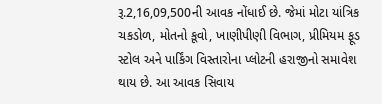રૂ.2,16,09,500ની આવક નોંધાઈ છે. જેમાં મોટા યાંત્રિક ચકડોળ, મોતનો કૂવો, ખાણીપીણી વિભાગ, પ્રીમિયમ ફૂડ સ્ટોલ અને પાર્કિંગ વિસ્તારોના પ્લોટની હરાજીનો સમાવેશ થાય છે. આ આવક સિવાય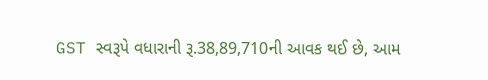GST સ્વરૂપે વધારાની રૂ.38,89,710ની આવક થઈ છે, આમ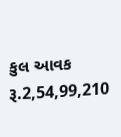કુલ આવક રૂ.2,54,99,210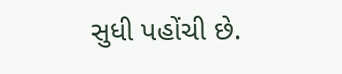સુધી પહોંચી છે.